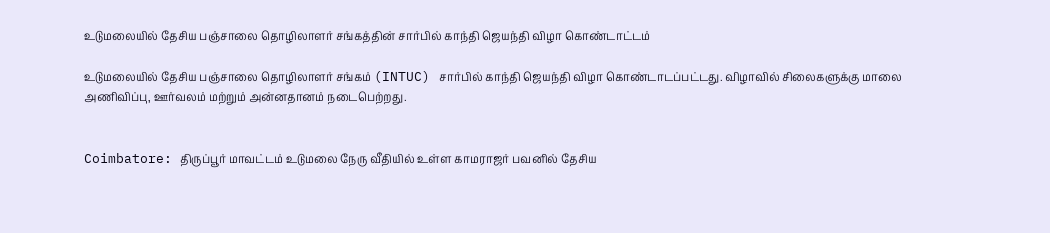உடுமலையில் தேசிய பஞ்சாலை தொழிலாளர் சங்கத்தின் சார்பில் காந்தி ஜெயந்தி விழா கொண்டாட்டம்

உடுமலையில் தேசிய பஞ்சாலை தொழிலாளர் சங்கம் (INTUC) சார்பில் காந்தி ஜெயந்தி விழா கொண்டாடப்பட்டது. விழாவில் சிலைகளுக்கு மாலை அணிவிப்பு, ஊர்வலம் மற்றும் அன்னதானம் நடைபெற்றது.


Coimbatore: திருப்பூர் மாவட்டம் உடுமலை நேரு வீதியில் உள்ள காமராஜர் பவனில் தேசிய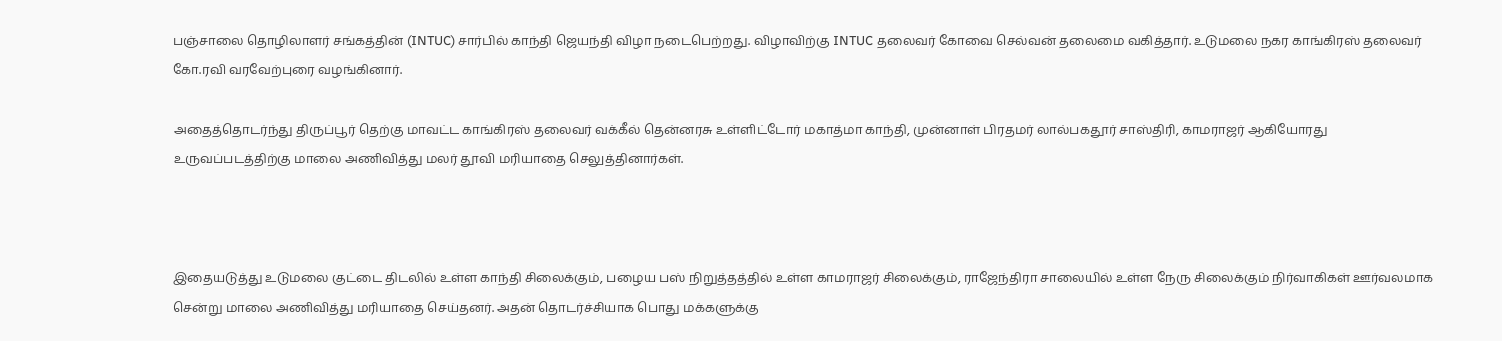பஞ்சாலை தொழிலாளர் சங்கத்தின் (INTUC) சார்பில் காந்தி ஜெயந்தி விழா நடைபெற்றது. விழாவிற்கு INTUC தலைவர் கோவை செல்வன் தலைமை வகித்தார். உடுமலை நகர காங்கிரஸ் தலைவர் கோ.ரவி வரவேற்புரை வழங்கினார்.

அதைத்தொடர்ந்து திருப்பூர் தெற்கு மாவட்ட காங்கிரஸ் தலைவர் வக்கீல் தென்னரசு உள்ளிட்டோர் மகாத்மா காந்தி, முன்னாள் பிரதமர் லால்பகதூர் சாஸ்திரி, காமராஜர் ஆகியோரது உருவப்படத்திற்கு மாலை அணிவித்து மலர் தூவி மரியாதை செலுத்தினார்கள்.



இதையடுத்து உடுமலை குட்டை திடலில் உள்ள காந்தி சிலைக்கும், பழைய பஸ் நிறுத்தத்தில் உள்ள காமராஜர் சிலைக்கும், ராஜேந்திரா சாலையில் உள்ள நேரு சிலைக்கும் நிர்வாகிகள் ஊர்வலமாக சென்று மாலை அணிவித்து மரியாதை செய்தனர். அதன் தொடர்ச்சியாக பொது மக்களுக்கு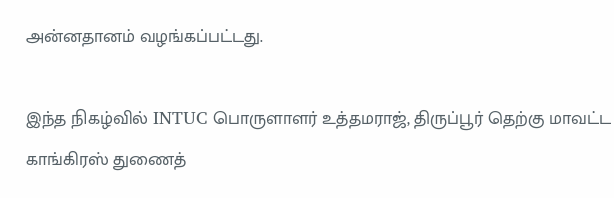அன்னதானம் வழங்கப்பட்டது.

இந்த நிகழ்வில் INTUC பொருளாளர் உத்தமராஜ், திருப்பூர் தெற்கு மாவட்ட காங்கிரஸ் துணைத்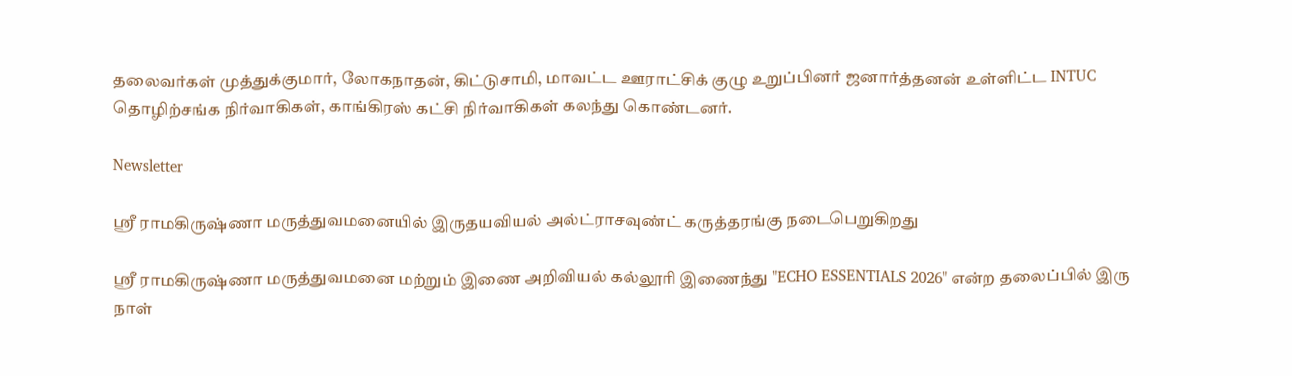தலைவர்கள் முத்துக்குமார், லோகநாதன், கிட்டுசாமி, மாவட்ட ஊராட்சிக் குழு உறுப்பினர் ஜனார்த்தனன் உள்ளிட்ட INTUC தொழிற்சங்க நிர்வாகிகள், காங்கிரஸ் கட்சி நிர்வாகிகள் கலந்து கொண்டனர்.

Newsletter

ஶ்ரீ ராமகிருஷ்ணா மருத்துவமனையில் இருதயவியல் அல்ட்ராசவுண்ட் கருத்தரங்கு நடைபெறுகிறது

ஶ்ரீ ராமகிருஷ்ணா மருத்துவமனை மற்றும் இணை அறிவியல் கல்லூரி இணைந்து "ECHO ESSENTIALS 2026" என்ற தலைப்பில் இரு நாள்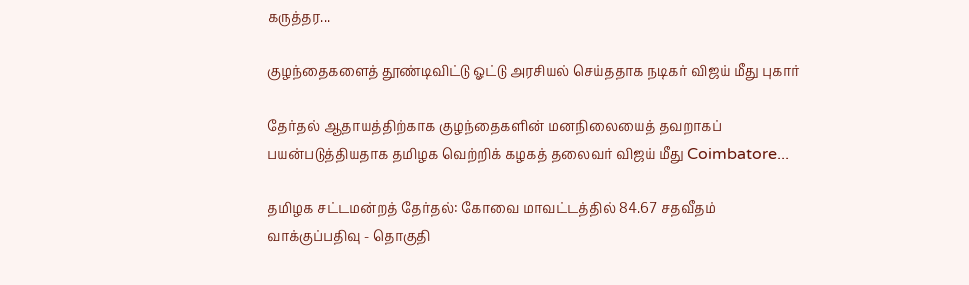கருத்தர...

குழந்தைகளைத் தூண்டிவிட்டு ஓட்டு அரசியல் செய்ததாக நடிகர் விஜய் மீது புகார்

தேர்தல் ஆதாயத்திற்காக குழந்தைகளின் மனநிலையைத் தவறாகப் பயன்படுத்தியதாக தமிழக வெற்றிக் கழகத் தலைவர் விஜய் மீது Coimbatore...

தமிழக சட்டமன்றத் தேர்தல்: கோவை மாவட்டத்தில் 84.67 சதவீதம் வாக்குப்பதிவு - தொகுதி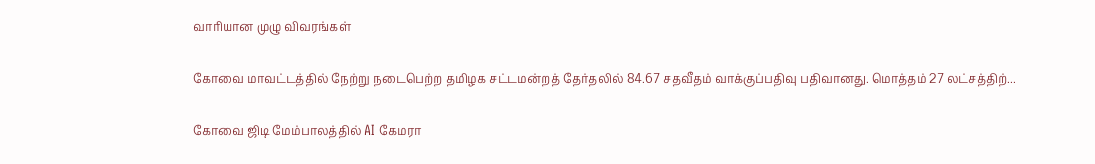வாரியான முழு விவரங்கள்

கோவை மாவட்டத்தில் நேற்று நடைபெற்ற தமிழக சட்டமன்றத் தேர்தலில் 84.67 சதவீதம் வாக்குப்பதிவு பதிவானது. மொத்தம் 27 லட்சத்திற்...

கோவை ஜிடி மேம்பாலத்தில் AI கேமரா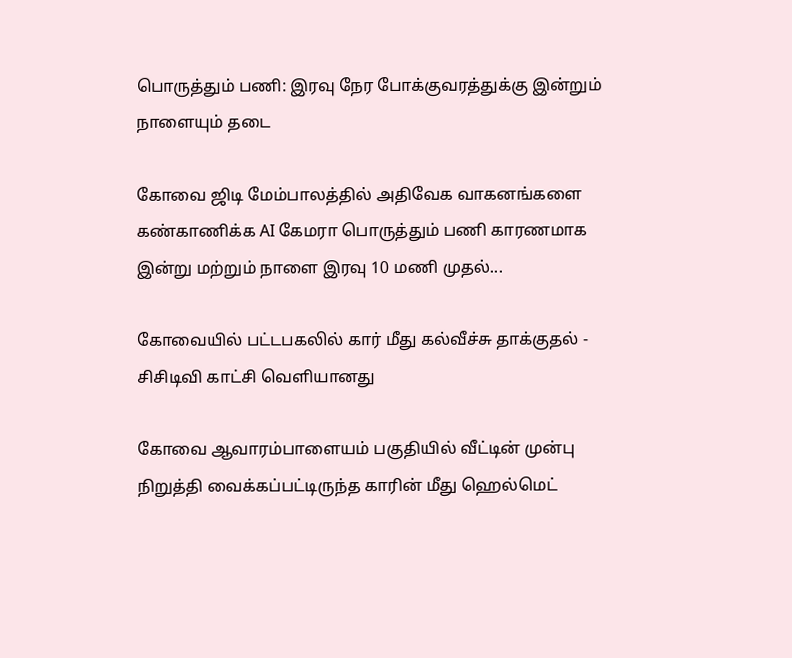பொருத்தும் பணி: இரவு நேர போக்குவரத்துக்கு இன்றும் நாளையும் தடை

கோவை ஜிடி மேம்பாலத்தில் அதிவேக வாகனங்களை கண்காணிக்க AI கேமரா பொருத்தும் பணி காரணமாக இன்று மற்றும் நாளை இரவு 10 மணி முதல்...

கோவையில் பட்டபகலில் கார் மீது கல்வீச்சு தாக்குதல் - சிசிடிவி காட்சி வெளியானது

கோவை ஆவாரம்பாளையம் பகுதியில் வீட்டின் முன்பு நிறுத்தி வைக்கப்பட்டிருந்த காரின் மீது ஹெல்மெட்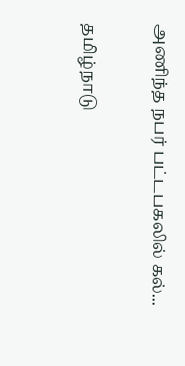அணிந்த நபர் பட்டபகலில் கல்...

தமிழ்நாடு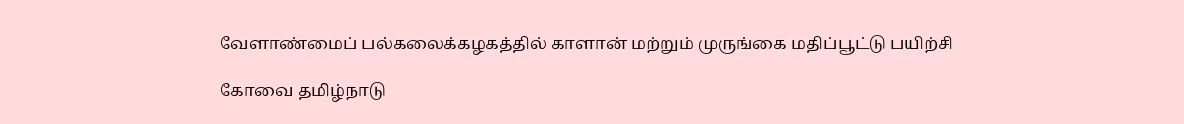வேளாண்மைப் பல்கலைக்கழகத்தில் காளான் மற்றும் முருங்கை மதிப்பூட்டு பயிற்சி

கோவை தமிழ்நாடு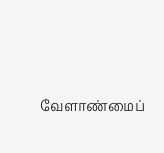வேளாண்மைப்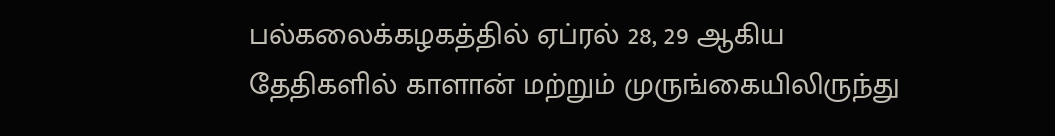பல்கலைக்கழகத்தில் ஏப்ரல் 28, 29 ஆகிய தேதிகளில் காளான் மற்றும் முருங்கையிலிருந்து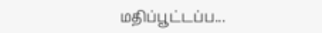மதிப்பூட்டப்ப...